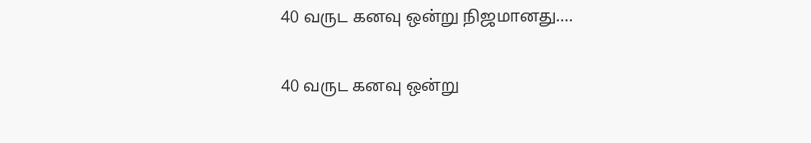40 வருட கனவு ஒன்று நிஜமானது….

40 வருட கனவு ஒன்று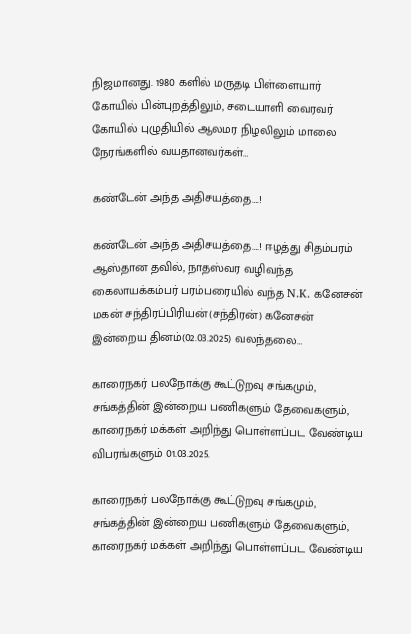நிஜமானது. 1980 களில் மருதடி பிள்ளையார் கோயில் பின்புறத்திலும், சடையாளி வைரவர் கோயில் புழுதியில் ஆலமர நிழலிலும் மாலை நேரங்களில் வயதானவர்கள்…

கண்டேன் அந்த அதிசயத்தை….!

கண்டேன் அந்த அதிசயத்தை….! ஈழத்து சிதம்பரம் ஆஸ்தான தவில், நாதஸ்வர வழிவந்த கைலாயக்கம்பர் பரம்பரையில் வந்த N.K. கனேசன் மகன் சந்திரப்பிரியன்(சந்திரன்) கனேசன் இன்றைய தினம்(02.03.2025) வலந்தலை…

காரைநகர் பலநோக்கு கூட்டுறவு சங்கமும், சங்கத்தின் இன்றைய பணிகளும் தேவைகளும், காரைநகர் மக்கள் அறிந்து பொள்ளப்பட வேண்டிய விபரங்களும் 01.03.2025.

காரைநகர் பலநோக்கு கூட்டுறவு சங்கமும், சங்கத்தின் இன்றைய பணிகளும் தேவைகளும், காரைநகர் மக்கள் அறிந்து பொள்ளப்பட வேண்டிய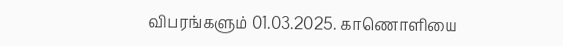விபரங்களும் 01.03.2025. காணொளியை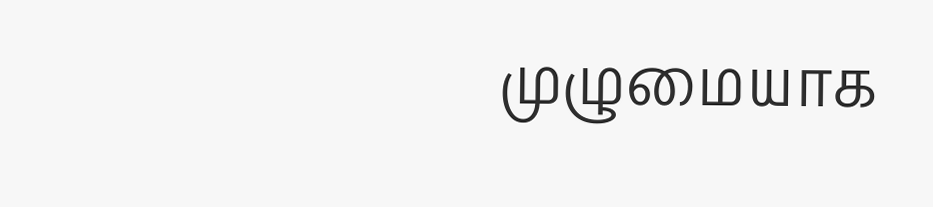முழுமையாக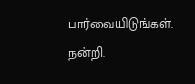பார்வையிடுங்கள். நன்றி.